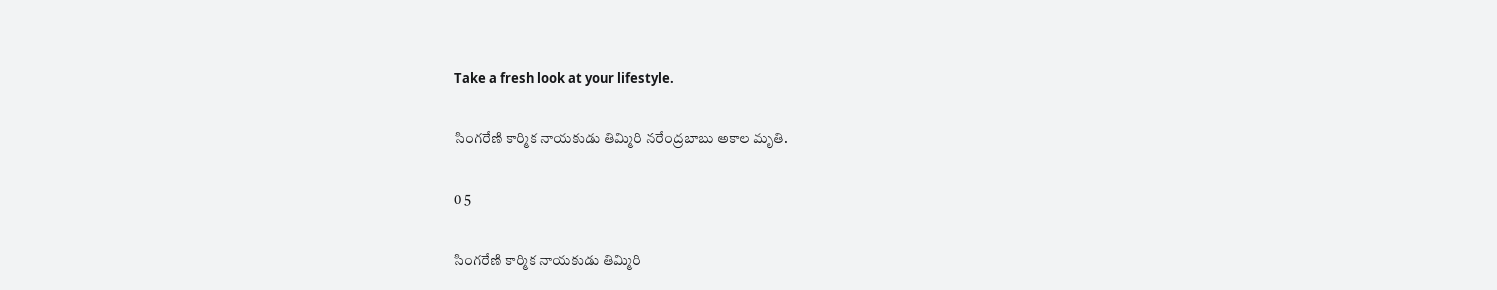Take a fresh look at your lifestyle.

సింగరేణి కార్మిక నాయకుడు తిమ్మిరి నరేంద్రబాబు అకాల మృతి.

0 5

సింగరేణి కార్మిక నాయకుడు తిమ్మిరి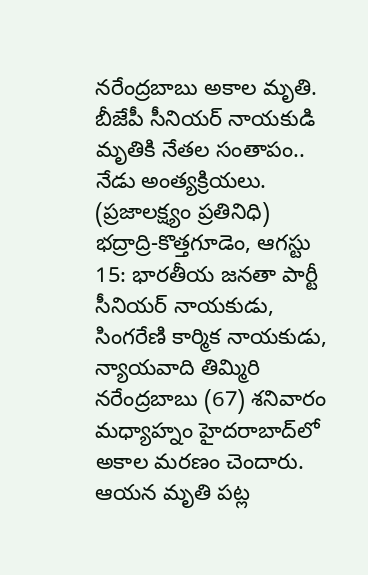నరేంద్రబాబు అకాల మృతి.
బీజేపీ సీనియర్ నాయకుడి మృతికి నేతల సంతాపం.. నేడు అంత్యక్రియలు.
(ప్రజాలక్ష్యం ప్రతినిధి)
భద్రాద్రి-కొత్తగూడెం, ఆగస్టు 15: భారతీయ జనతా పార్టీ సీనియర్ నాయకుడు, సింగరేణి కార్మిక నాయకుడు, న్యాయవాది తిమ్మిరి నరేంద్రబాబు (67) శనివారం మధ్యాహ్నం హైదరాబాద్‌లో అకాల మరణం చెందారు. ఆయన మృతి పట్ల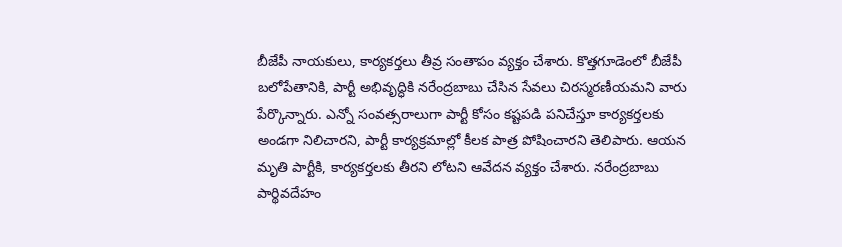బీజేపీ నాయకులు, కార్యకర్తలు తీవ్ర సంతాపం వ్యక్తం చేశారు. కొత్తగూడెంలో బీజేపీ బలోపేతానికి, పార్టీ అభివృద్ధికి నరేంద్రబాబు చేసిన సేవలు చిరస్మరణీయమని వారు పేర్కొన్నారు. ఎన్నో సంవత్సరాలుగా పార్టీ కోసం కష్టపడి పనిచేస్తూ కార్యకర్తలకు అండగా నిలిచారని, పార్టీ కార్యక్రమాల్లో కీలక పాత్ర పోషించారని తెలిపారు. ఆయన మృతి పార్టీకి, కార్యకర్తలకు తీరని లోటని ఆవేదన వ్యక్తం చేశారు. నరేంద్రబాబు పార్థివదేహం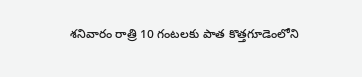శనివారం రాత్రి 10 గంటలకు పాత కొత్తగూడెంలోని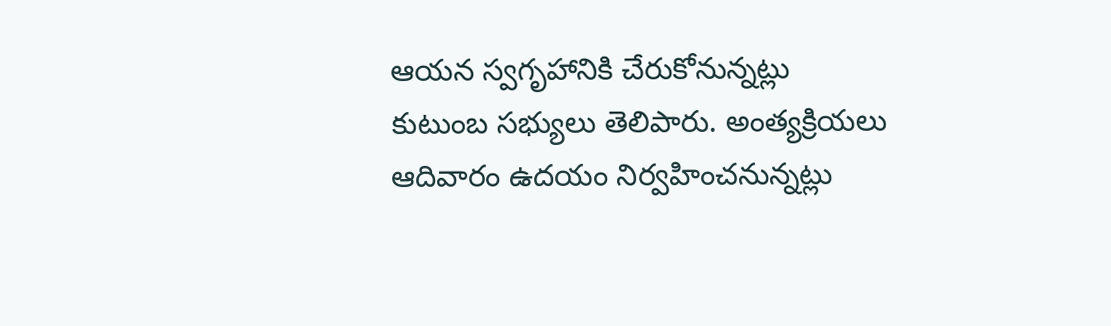ఆయన స్వగృహానికి చేరుకోనున్నట్లు కుటుంబ సభ్యులు తెలిపారు. అంత్యక్రియలు ఆదివారం ఉదయం నిర్వహించనున్నట్లు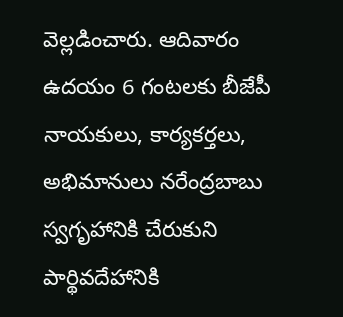వెల్లడించారు. ఆదివారం ఉదయం 6 గంటలకు బీజేపీ నాయకులు, కార్యకర్తలు, అభిమానులు నరేంద్రబాబు స్వగృహానికి చేరుకుని పార్థివదేహానికి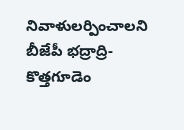నివాళులర్పించాలని బీజేపీ భద్రాద్రి-కొత్తగూడెం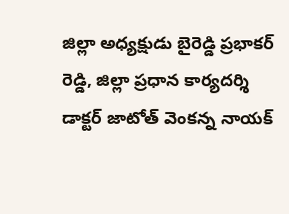జిల్లా అధ్యక్షుడు బైరెడ్డి ప్రభాకర్ రెడ్డి, జిల్లా ప్రధాన కార్యదర్శి డాక్టర్ జాటోత్ వెంకన్న నాయక్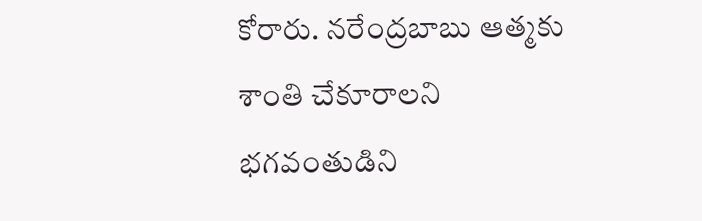కోరారు. నరేంద్రబాబు ఆత్మకు శాంతి చేకూరాలని భగవంతుడిని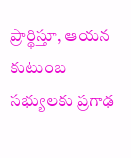ప్రార్థిస్తూ, ఆయన కుటుంబ సభ్యులకు ప్రగాఢ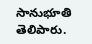సానుభూతి తెలిపారు.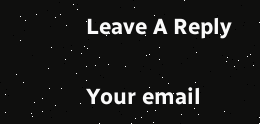Leave A Reply

Your email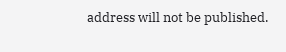address will not be published.